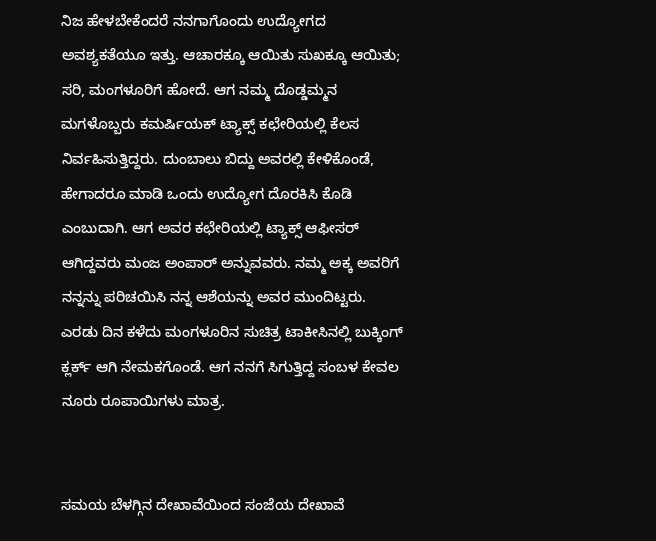ನಿಜ ಹೇಳಬೇಕೆಂದರೆ ನನಗಾಗೊಂದು ಉದ್ಯೋಗದ ಅವಶ್ಯಕತೆಯೂ ಇತ್ತು. ಆಚಾರಕ್ಕೂ ಆಯಿತು ಸುಖಕ್ಕೂ ಆಯಿತು; ಸರಿ, ಮಂಗಳೂರಿಗೆ ಹೋದೆ. ಆಗ ನಮ್ಮ ದೊಡ್ಡಮ್ಮನ ಮಗಳೊಬ್ಬರು ಕಮರ್ಷಿಯಕ್ ಟ್ಯಾಕ್ಸ್ ಕಛೇರಿಯಲ್ಲಿ ಕೆಲಸ ನಿರ್ವಹಿಸುತ್ತಿದ್ದರು. ದುಂಬಾಲು ಬಿದ್ದು ಅವರಲ್ಲಿ ಕೇಳಿಕೊಂಡೆ, ಹೇಗಾದರೂ ಮಾಡಿ ಒಂದು ಉದ್ಯೋಗ ದೊರಕಿಸಿ ಕೊಡಿ ಎಂಬುದಾಗಿ. ಆಗ ಅವರ ಕಛೇರಿಯಲ್ಲಿ ಟ್ಯಾಕ್ಸ್ ಆಫೀಸರ್ ಆಗಿದ್ದವರು ಮಂಜ ಅಂಪಾರ್ ಅನ್ನುವವರು. ನಮ್ಮ ಅಕ್ಕ ಅವರಿಗೆ ನನ್ನನ್ನು ಪರಿಚಯಿಸಿ ನನ್ನ ಆಶೆಯನ್ನು ಅವರ ಮುಂದಿಟ್ಟರು. ಎರಡು ದಿನ ಕಳೆದು ಮಂಗಳೂರಿನ ಸುಚಿತ್ರ ಟಾಕೀಸಿನಲ್ಲಿ ಬುಕ್ಕಿಂಗ್ ಕ್ಲರ್ಕ್ ಆಗಿ ನೇಮಕಗೊಂಡೆ. ಆಗ ನನಗೆ ಸಿಗುತ್ತಿದ್ದ ಸಂಬಳ ಕೇವಲ ನೂರು ರೂಪಾಯಿಗಳು ಮಾತ್ರ.


ಸಮಯ ಬೆಳಗ್ಗಿನ ದೇಖಾವೆಯಿಂದ ಸಂಜೆಯ ದೇಖಾವೆ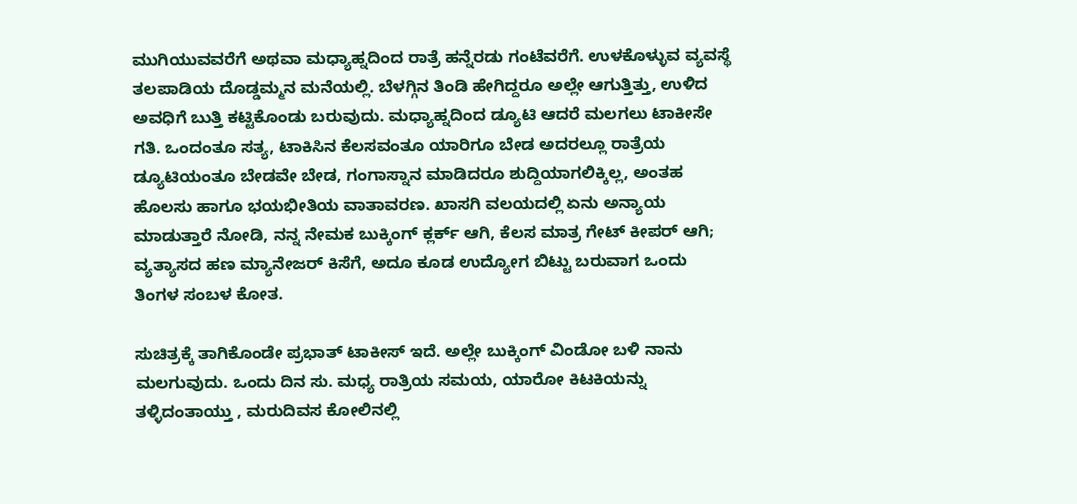ಮುಗಿಯುವವರೆಗೆ ಅಥವಾ ಮಧ್ಯಾಹ್ನದಿಂದ ರಾತ್ರೆ ಹನ್ನೆರಡು ಗಂಟೆವರೆಗೆ. ಉಳಕೊಳ್ಳುವ ವ್ಯವಸ್ಥೆ ತಲಪಾಡಿಯ ದೊಡ್ಡಮ್ಮನ ಮನೆಯಲ್ಲಿ. ಬೆಳಗ್ಗಿನ ತಿಂಡಿ ಹೇಗಿದ್ದರೂ ಅಲ್ಲೇ ಆಗುತ್ತಿತ್ತು, ಉಳಿದ ಅವಧಿಗೆ ಬುತ್ತಿ ಕಟ್ಟಿಕೊಂಡು ಬರುವುದು. ಮಧ್ಯಾಹ್ನದಿಂದ ಡ್ಯೂಟಿ ಆದರೆ ಮಲಗಲು ಟಾಕೀಸೇ ಗತಿ. ಒಂದಂತೂ ಸತ್ಯ, ಟಾಕಿಸಿನ ಕೆಲಸವಂತೂ ಯಾರಿಗೂ ಬೇಡ ಅದರಲ್ಲೂ ರಾತ್ರೆಯ ಡ್ಯೂಟಿಯಂತೂ ಬೇಡವೇ ಬೇಡ, ಗಂಗಾಸ್ನಾನ ಮಾಡಿದರೂ ಶುದ್ದಿಯಾಗಲಿಕ್ಕಿಲ್ಲ, ಅಂತಹ ಹೊಲಸು ಹಾಗೂ ಭಯಭೀತಿಯ ವಾತಾವರಣ. ಖಾಸಗಿ ವಲಯದಲ್ಲಿ ಏನು ಅನ್ಯಾಯ ಮಾಡುತ್ತಾರೆ ನೋಡಿ, ನನ್ನ ನೇಮಕ ಬುಕ್ಕಿಂಗ್ ಕ್ಲರ್ಕ್ ಆಗಿ, ಕೆಲಸ ಮಾತ್ರ ಗೇಟ್ ಕೀಪರ್ ಆಗಿ; ವ್ಯತ್ಯಾಸದ ಹಣ ಮ್ಯಾನೇಜರ್ ಕಿಸೆಗೆ, ಅದೂ ಕೂಡ ಉದ್ಯೋಗ ಬಿಟ್ಟು ಬರುವಾಗ ಒಂದು ತಿಂಗಳ ಸಂಬಳ ಕೋತ.

ಸುಚಿತ್ರಕ್ಕೆ ತಾಗಿಕೊಂಡೇ ಪ್ರಭಾತ್ ಟಾಕೀಸ್ ಇದೆ. ಅಲ್ಲೇ ಬುಕ್ಕಿಂಗ್ ವಿಂಡೋ ಬಳಿ ನಾನು ಮಲಗುವುದು. ಒಂದು ದಿನ ಸು. ಮಧ್ಯ ರಾತ್ರಿಯ ಸಮಯ, ಯಾರೋ ಕಿಟಕಿಯನ್ನು ತಳ್ಳಿದಂತಾಯ್ತು , ಮರುದಿವಸ ಕೋಲಿನಲ್ಲಿ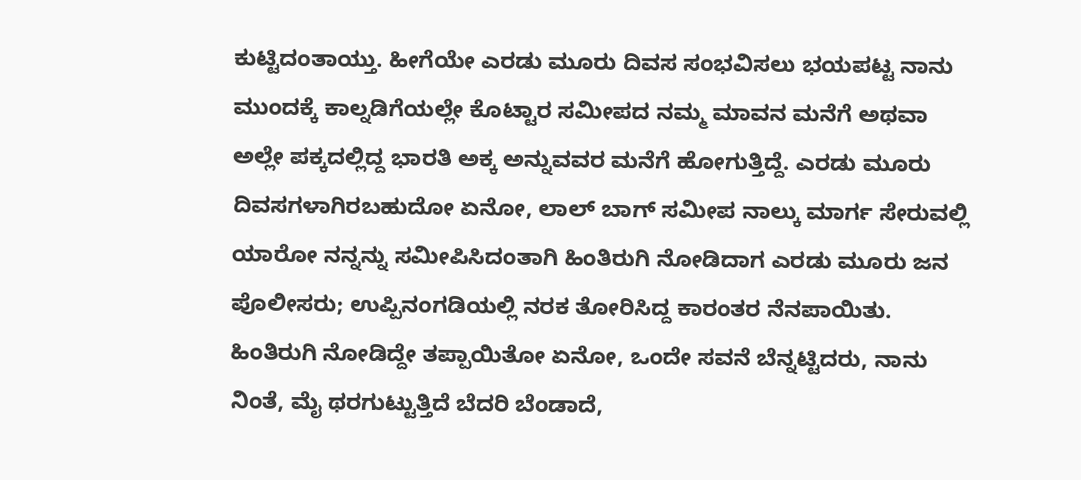ಕುಟ್ಟಿದಂತಾಯ್ತು. ಹೀಗೆಯೇ ಎರಡು ಮೂರು ದಿವಸ ಸಂಭವಿಸಲು ಭಯಪಟ್ಟ ನಾನು ಮುಂದಕ್ಕೆ ಕಾಲ್ನಡಿಗೆಯಲ್ಲೇ ಕೊಟ್ಟಾರ ಸಮೀಪದ ನಮ್ಮ ಮಾವನ ಮನೆಗೆ ಅಥವಾ ಅಲ್ಲೇ ಪಕ್ಕದಲ್ಲಿದ್ದ ಭಾರತಿ ಅಕ್ಕ ಅನ್ನುವವರ ಮನೆಗೆ ಹೋಗುತ್ತಿದ್ದೆ. ಎರಡು ಮೂರು ದಿವಸಗಳಾಗಿರಬಹುದೋ ಏನೋ, ಲಾಲ್ ಬಾಗ್ ಸಮೀಪ ನಾಲ್ಕು ಮಾರ್ಗ ಸೇರುವಲ್ಲಿ ಯಾರೋ ನನ್ನನ್ನು ಸಮೀಪಿಸಿದಂತಾಗಿ ಹಿಂತಿರುಗಿ ನೋಡಿದಾಗ ಎರಡು ಮೂರು ಜನ ಪೊಲೀಸರು; ಉಪ್ಪಿನಂಗಡಿಯಲ್ಲಿ ನರಕ ತೋರಿಸಿದ್ದ ಕಾರಂತರ ನೆನಪಾಯಿತು.
ಹಿಂತಿರುಗಿ ನೋಡಿದ್ದೇ ತಪ್ಪಾಯಿತೋ ಏನೋ, ಒಂದೇ ಸವನೆ ಬೆನ್ನಟ್ಟಿದರು, ನಾನು ನಿಂತೆ, ಮೈ ಥರಗುಟ್ಟುತ್ತಿದೆ ಬೆದರಿ ಬೆಂಡಾದೆ,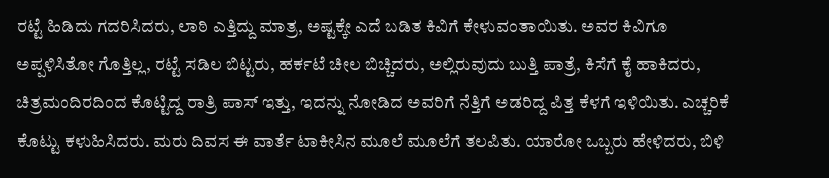ರಟ್ಟೆ ಹಿಡಿದು ಗದರಿಸಿದರು, ಲಾಠಿ ಎತ್ತಿದ್ದು ಮಾತ್ರ, ಅಷ್ಟಕ್ಕೇ ಎದೆ ಬಡಿತ ಕಿವಿಗೆ ಕೇಳುವಂತಾಯಿತು. ಅವರ ಕಿವಿಗೂ ಅಪ್ಪಳಿಸಿತೋ ಗೊತ್ತಿಲ್ಲ, ರಟ್ಟೆ ಸಡಿಲ ಬಿಟ್ಟರು, ಹರ್ಕಟೆ ಚೀಲ ಬಿಚ್ಚಿದರು, ಅಲ್ಲಿರುವುದು ಬುತ್ತಿ ಪಾತ್ರೆ, ಕಿಸೆಗೆ ಕೈ ಹಾಕಿದರು, ಚಿತ್ರಮಂದಿರದಿಂದ ಕೊಟ್ಟಿದ್ದ ರಾತ್ರಿ ಪಾಸ್ ಇತ್ತು, ಇದನ್ನು ನೋಡಿದ ಅವರಿಗೆ ನೆತ್ತಿಗೆ ಅಡರಿದ್ದ ಪಿತ್ತ ಕೆಳಗೆ ಇಳಿಯಿತು. ಎಚ್ಚರಿಕೆ ಕೊಟ್ಟು ಕಳುಹಿಸಿದರು. ಮರು ದಿವಸ ಈ ವಾರ್ತೆ ಟಾಕೀಸಿನ ಮೂಲೆ ಮೂಲೆಗೆ ತಲಪಿತು. ಯಾರೋ ಒಬ್ಬರು ಹೇಳಿದರು, ಬಿಳಿ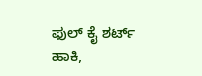ಫುಲ್ ಕೈ ಶರ್ಟ್ ಹಾಕಿ,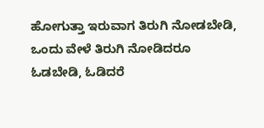ಹೋಗುತ್ತಾ ಇರುವಾಗ ತಿರುಗಿ ನೋಡಬೇಡಿ, ಒಂದು ವೇಳೆ ತಿರುಗಿ ನೋಡಿದರೂ ಓಡಬೇಡಿ, ಓಡಿದರೆ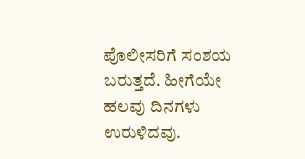ಪೊಲೀಸರಿಗೆ ಸಂಶಯ ಬರುತ್ತದೆ. ಹೀಗೆಯೇ ಹಲವು ದಿನಗಳು ಉರುಳಿದವು.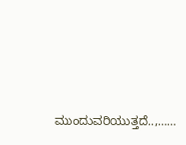ಮುಂದುವರಿಯುತ್ತದೆ..,……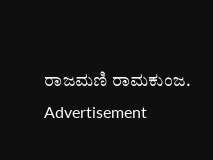ರಾಜಮಣಿ ರಾಮಕುಂಜ.
Advertisement